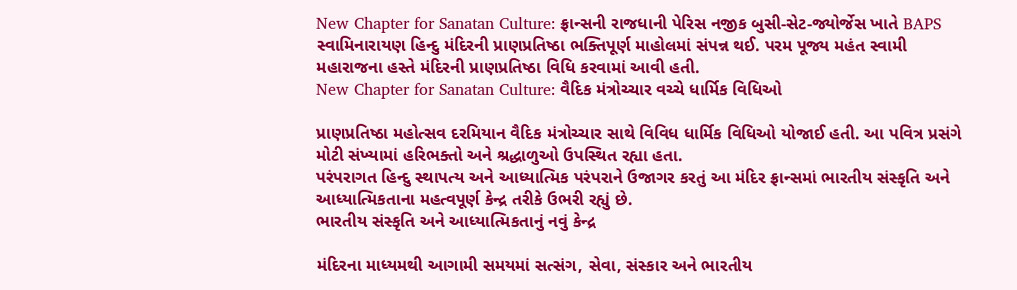New Chapter for Sanatan Culture: ફ્રાન્સની રાજધાની પેરિસ નજીક બુસી-સેટ-જ્યોર્જેસ ખાતે BAPS સ્વામિનારાયણ હિન્દુ મંદિરની પ્રાણપ્રતિષ્ઠા ભક્તિપૂર્ણ માહોલમાં સંપન્ન થઈ. પરમ પૂજ્ય મહંત સ્વામી મહારાજના હસ્તે મંદિરની પ્રાણપ્રતિષ્ઠા વિધિ કરવામાં આવી હતી.
New Chapter for Sanatan Culture: વૈદિક મંત્રોચ્ચાર વચ્ચે ધાર્મિક વિધિઓ

પ્રાણપ્રતિષ્ઠા મહોત્સવ દરમિયાન વૈદિક મંત્રોચ્ચાર સાથે વિવિધ ધાર્મિક વિધિઓ યોજાઈ હતી. આ પવિત્ર પ્રસંગે મોટી સંખ્યામાં હરિભક્તો અને શ્રદ્ધાળુઓ ઉપસ્થિત રહ્યા હતા.
પરંપરાગત હિન્દુ સ્થાપત્ય અને આધ્યાત્મિક પરંપરાને ઉજાગર કરતું આ મંદિર ફ્રાન્સમાં ભારતીય સંસ્કૃતિ અને આધ્યાત્મિકતાના મહત્વપૂર્ણ કેન્દ્ર તરીકે ઉભરી રહ્યું છે.
ભારતીય સંસ્કૃતિ અને આધ્યાત્મિકતાનું નવું કેન્દ્ર

મંદિરના માધ્યમથી આગામી સમયમાં સત્સંગ, સેવા, સંસ્કાર અને ભારતીય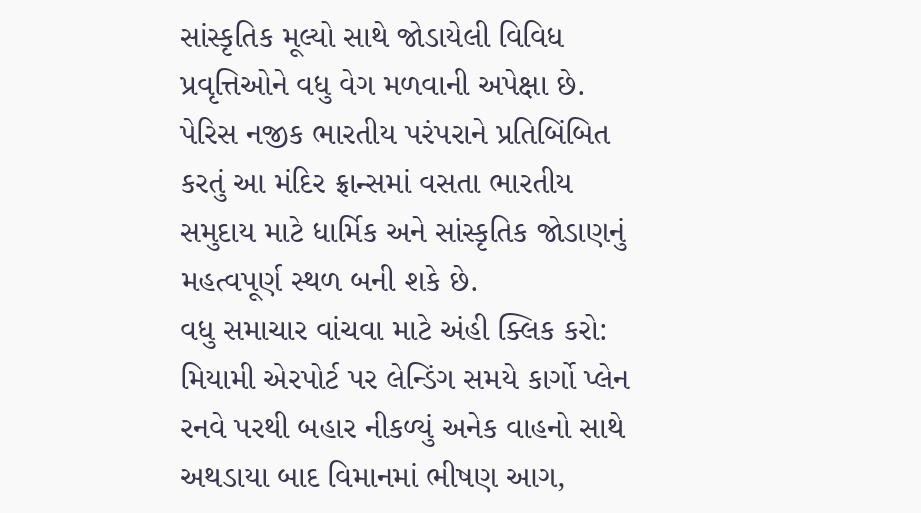સાંસ્કૃતિક મૂલ્યો સાથે જોડાયેલી વિવિધ પ્રવૃત્તિઓને વધુ વેગ મળવાની અપેક્ષા છે.
પેરિસ નજીક ભારતીય પરંપરાને પ્રતિબિંબિત કરતું આ મંદિર ફ્રાન્સમાં વસતા ભારતીય સમુદાય માટે ધાર્મિક અને સાંસ્કૃતિક જોડાણનું મહત્વપૂર્ણ સ્થળ બની શકે છે.
વધુ સમાચાર વાંચવા માટે અંહી ક્લિક કરો: મિયામી એરપોર્ટ પર લેન્ડિંગ સમયે કાર્ગો પ્લેન રનવે પરથી બહાર નીકળ્યું અનેક વાહનો સાથે અથડાયા બાદ વિમાનમાં ભીષણ આગ,